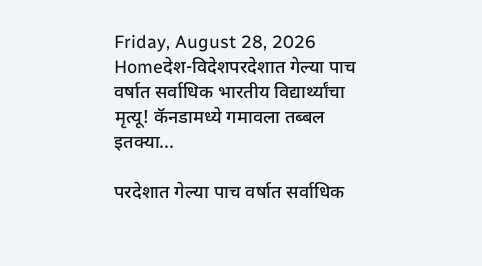Friday, August 28, 2026
Homeदेश-विदेशपरदेशात गेल्या पाच वर्षात सर्वाधिक भारतीय विद्यार्थ्यांचा मृत्यू! कॅनडामध्ये गमावला तब्बल इतक्या...

परदेशात गेल्या पाच वर्षात सर्वाधिक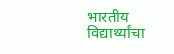भारतीय विद्यार्थ्यांचा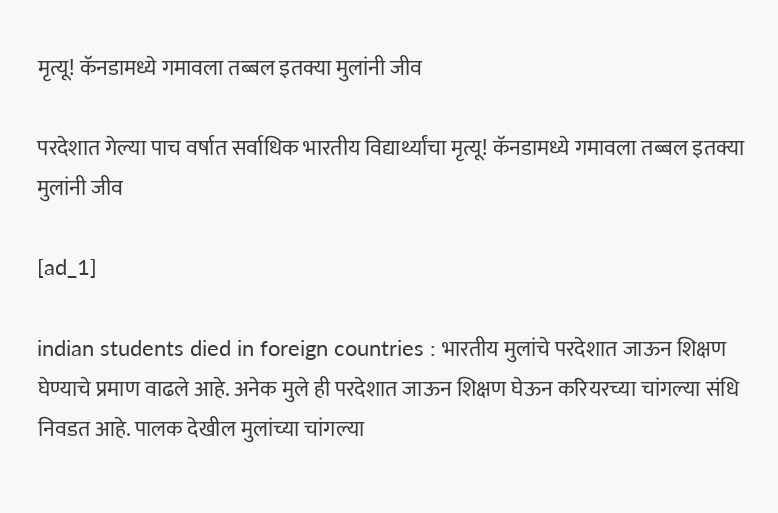मृत्यू! कॅनडामध्ये गमावला तब्बल इतक्या मुलांनी जीव

परदेशात गेल्या पाच वर्षात सर्वाधिक भारतीय विद्यार्थ्यांचा मृत्यू! कॅनडामध्ये गमावला तब्बल इतक्या मुलांनी जीव

[ad_1]

indian students died in foreign countries : भारतीय मुलांचे परदेशात जाऊन शिक्षण घेण्याचे प्रमाण वाढले आहे. अनेक मुले ही परदेशात जाऊन शिक्षण घेऊन करियरच्या चांगल्या संधि निवडत आहे. पालक देखील मुलांच्या चांगल्या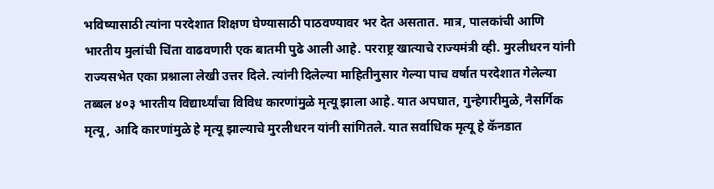भविष्यासाठी त्यांना परदेशात शिक्षण घेण्यासाठी पाठवण्यावर भर देत असतात. मात्र, पालकांची आणि भारतीय मुलांची चिंता वाढवणारी एक बातमी पुढे आली आहे. परराष्ट्र खात्याचे राज्यमंत्री व्ही. मुरलीधरन यांनी राज्यसभेत एका प्रश्नाला लेखी उत्तर दिले. त्यांनी दिलेल्या माहितीनुसार गेल्या पाच वर्षात परदेशात गेलेल्या तब्बल ४०३ भारतीय विद्यार्थ्यांचा विविध कारणांमुळे मृत्यू झाला आहे. यात अपघात, गुन्हेगारीमुळे, नैसर्गिक मृत्यू, आदि कारणांमुळे हे मृत्यू झाल्याचे मुरलीधरन यांनी सांगितले. यात सर्वाधिक मृत्यू हे कॅनडात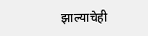झाल्याचेही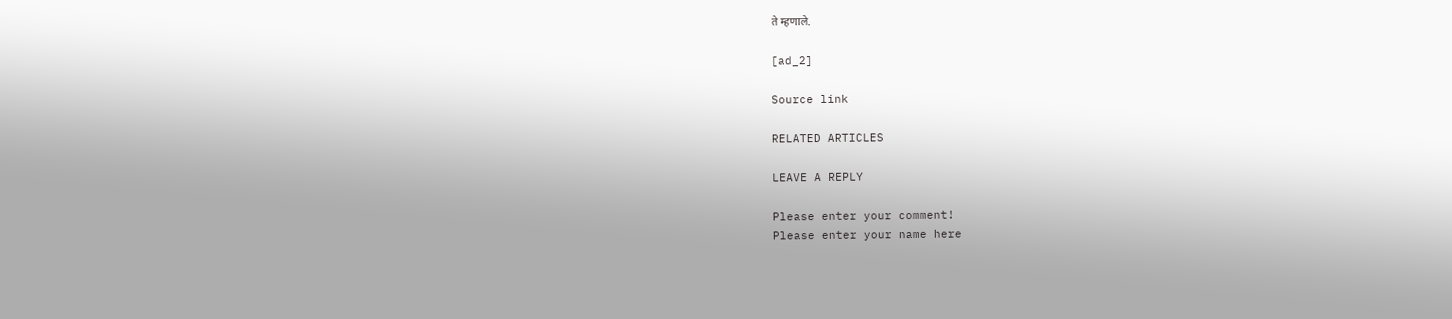ते म्हणाले.

[ad_2]

Source link

RELATED ARTICLES

LEAVE A REPLY

Please enter your comment!
Please enter your name here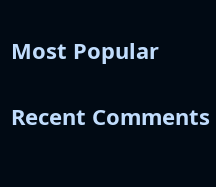Most Popular

Recent Comments